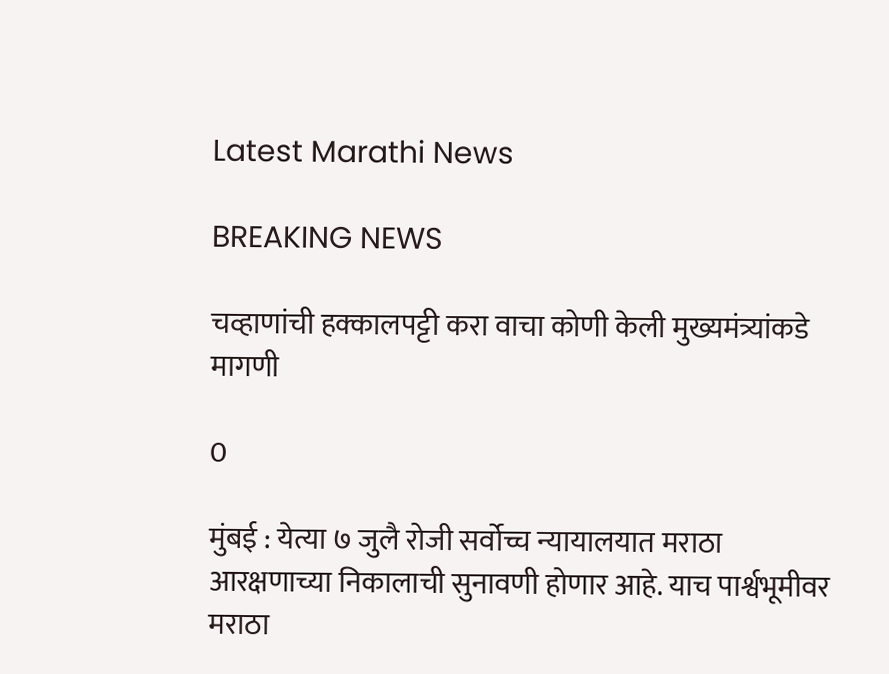Latest Marathi News

BREAKING NEWS

चव्हाणांची हक्कालपट्टी करा वाचा कोणी केली मुख्यमंत्र्यांकडे मागणी

0

मुंबई : येत्या ७ जुलै रोजी सर्वोच्च न्यायालयात मराठा आरक्षणाच्या निकालाची सुनावणी होणार आहे. याच पार्श्वभूमीवर मराठा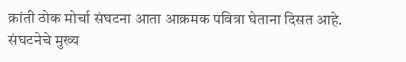क्रांती ठोक मोर्चा संघटना आता आक्रमक पवित्रा घेताना दिसत आहे. संघटनेचे मुख्य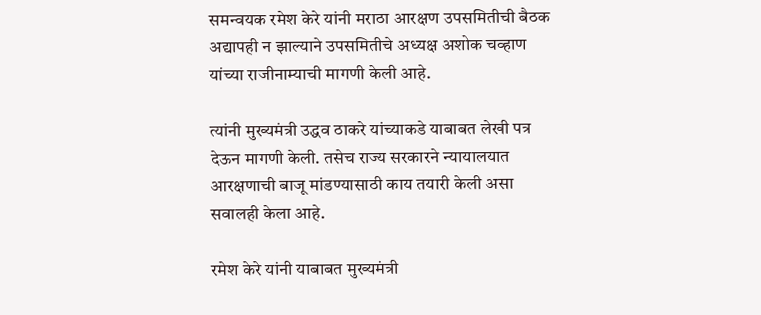समन्वयक रमेश केरे यांनी मराठा आरक्षण उपसमितीची बैठक अद्यापही न झाल्याने उपसमितीचे अध्यक्ष अशोक चव्हाण यांच्या राजीनाम्याची मागणी केली आहे.

त्यांनी मुख्यमंत्री उद्धव ठाकरे यांच्याकडे याबाबत लेखी पत्र देऊन मागणी केली. तसेच राज्य सरकारने न्यायालयात आरक्षणाची बाजू मांडण्यासाठी काय तयारी केली असा सवालही केला आहे.

रमेश केरे यांनी याबाबत मुख्यमंत्री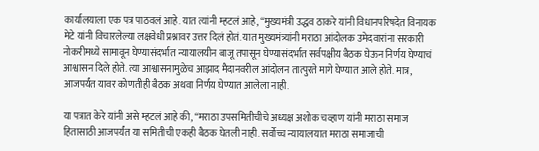कार्यालयाला एक पत्र पाठवलं आहे. यात त्यांनी म्हटलं आहे, “मुख्यमंत्री उद्धव ठाकरे यांनी विधानपरिषदेत विनायक मेटे यांनी विचारलेल्या लक्षवेधी प्रश्नावर उत्तर दिलं होतं. यात मुख्यमंत्र्यांनी मराठा आंदोलक उमेदवारांना सरकारी नोकरीमध्ये सामावून घेण्यासंदर्भात न्यायालयीन बाजू तपासून घेण्यासंदर्भात सर्वपक्षीय बैठक घेऊन निर्णय घेण्याचं आश्वासन दिले होते. त्या आश्वासनामुळेच आझाद मैदानवरील आंदोलन तात्पुरते मागे घेण्यात आले होते. मात्र, आजपर्यंत यावर कोणतीही बैठक अथवा निर्णय घेण्यात आलेला नाही.

या पत्रात केरे यांनी असे म्हटलं आहे की, “मराठा उपसमितीचीचे अध्यक्ष अशोक चव्हाण यांनी मराठा समाज हितासाठी आजपर्यंत या समितीची एकही बैठक घेतली नाही. सर्वोच्च न्यायालयात मराठा समाजाची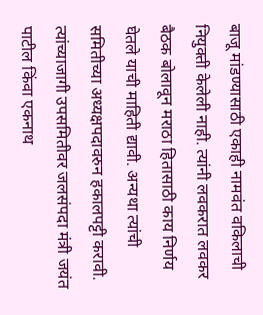बाजू मांडण्यासाठी एकाही नामवंत वकिलाची नियुक्ती केलेली नाही. त्यांनी लवकरात लवकर बैठक बोलावून मराठा हितासाठी काय निर्णय घेतले याची माहिती द्यावी. अन्यथा त्यांची समितीच्या अध्यक्षपदावरुन हकालपट्टी करावी. त्यांच्याजागी उपसमितीवर जलसंपदा मंत्री जयंत पाटील किंवा एकनाथ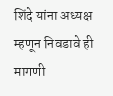शिंदे यांना अध्यक्ष म्हणून निवडावे ही मागणी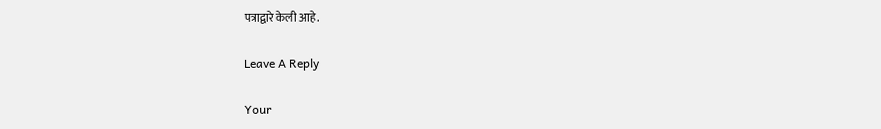पत्राद्वारे केली आहे.

Leave A Reply

Your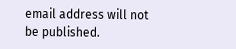email address will not be published.